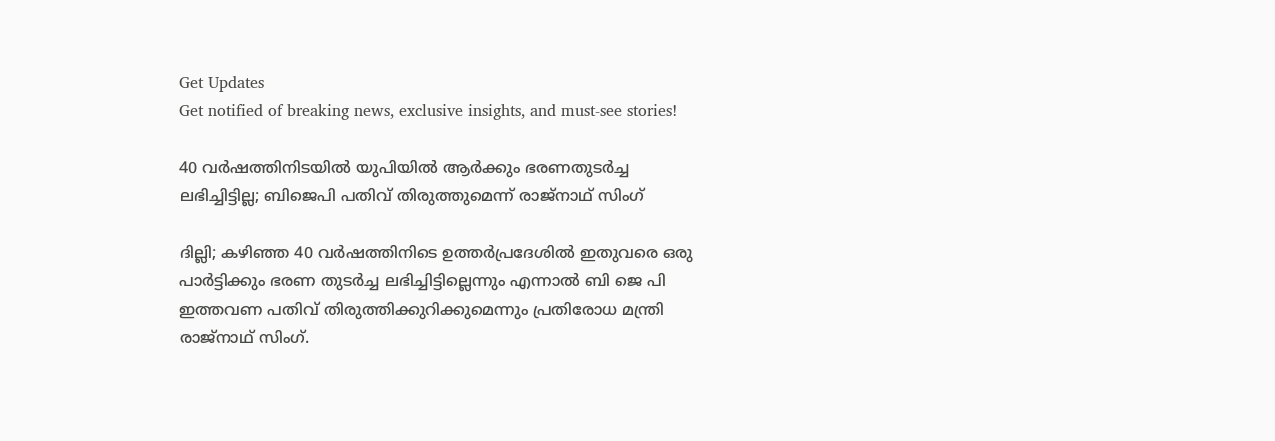Get Updates
Get notified of breaking news, exclusive insights, and must-see stories!

40 വർഷത്തിനിടയിൽ യുപിയിൽ ആർക്കും ഭരണതുടർച്ച ലഭിച്ചിട്ടില്ല; ബിജെപി പതിവ് തിരുത്തുമെന്ന് രാജ്നാഥ് സിംഗ്

ദില്ലി; കഴിഞ്ഞ 40 വർഷത്തിനിടെ ഉത്തർപ്രദേശിൽ ഇതുവരെ ഒരു പാർട്ടിക്കും ഭരണ തുടർച്ച ലഭിച്ചിട്ടില്ലെന്നും എന്നാൽ ബി ജെ പി ഇത്തവണ പതിവ് തിരുത്തിക്കുറിക്കുമെന്നും പ്രതിരോധ മന്ത്രി രാജ്നാഥ് സിംഗ്.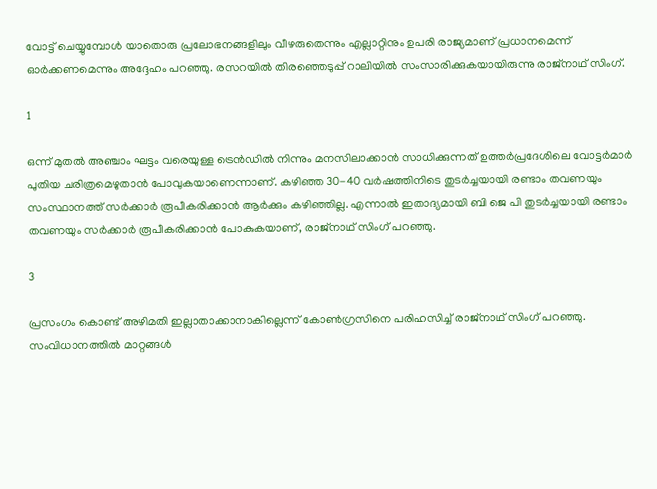വോട്ട് ചെയ്യുമ്പോൾ യാതൊരു പ്രലോഭനങ്ങളിലും വീഴരുതെന്നും എല്ലാറ്റിനും ഉപരി രാജ്യമാണ് പ്രധാനമെന്ന് ഓർക്കണമെന്നും അദ്ദേഹം പറഞ്ഞു. രസറയിൽ തിരഞ്ഞെടുപ്പ് റാലിയിൽ സംസാരിക്കുകയായിരുന്നു രാജ്നാഥ് സിംഗ്.

1

ഒന്ന് മുതൽ അഞ്ചാം ഘട്ടം വരെയുള്ള ട്രെൻഡിൽ നിന്നും മനസിലാക്കാൻ സാധിക്കുന്നത് ഉത്തർപ്രദേശിലെ വോട്ടർമാർ പുതിയ ചരിത്രമെഴുതാൻ പോവുകയാണെന്നാണ്. കഴിഞ്ഞ 30-40 വർഷത്തിനിടെ തുടർച്ചയായി രണ്ടാം തവണയും സംസ്ഥാനത്ത് സർക്കാർ രൂപീകരിക്കാൻ ആർക്കും കഴിഞ്ഞില്ല. എന്നാൽ ഇതാദ്യമായി ബി ജെ പി തുടർച്ചയായി രണ്ടാം തവണയും സർക്കാർ രൂപീകരിക്കാൻ പോകുകയാണ്, രാജ്നാഥ് സിംഗ് പറഞ്ഞു.

3

പ്രസംഗം കൊണ്ട് അഴിമതി ഇല്ലാതാക്കാനാകില്ലെന്ന് കോൺഗ്രസിനെ പരിഹസിച്ച് രാജ്നാഥ് സിംഗ് പറഞ്ഞു. സംവിധാനത്തിൽ മാറ്റങ്ങൾ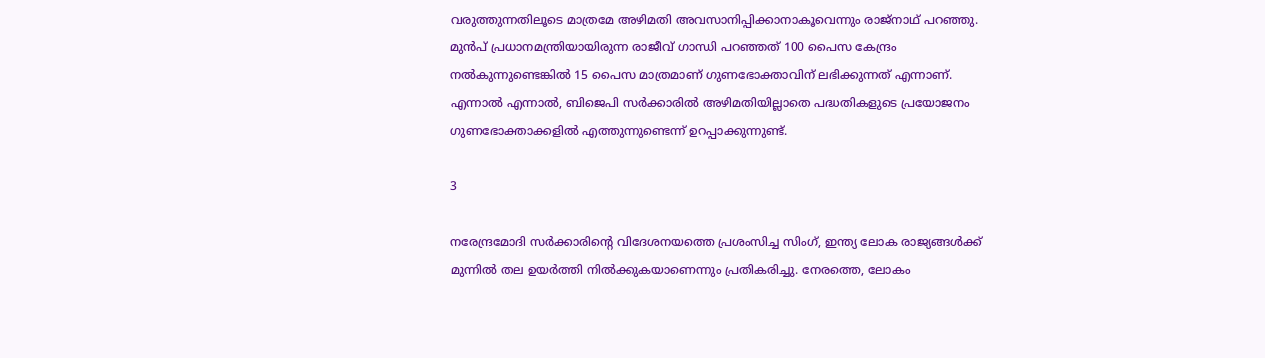വരുത്തുന്നതിലൂടെ മാത്രമേ അഴിമതി അവസാനിപ്പിക്കാനാകൂവെന്നും രാജ്നാഥ് പറഞ്ഞു. മുൻപ് പ്രധാനമന്ത്രിയായിരുന്ന രാജീവ് ഗാന്ധി പറഞ്ഞത് 100 പൈസ കേന്ദ്രം നൽകുന്നുണ്ടെങ്കിൽ 15 പൈസ മാത്രമാണ് ഗുണഭോക്താവിന് ലഭിക്കുന്നത് എന്നാണ്. എന്നാൽ എന്നാൽ, ബിജെപി സർക്കാരിൽ അഴിമതിയില്ലാതെ പദ്ധതികളുടെ പ്രയോജനം ഗുണഭോക്താക്കളിൽ എത്തുന്നുണ്ടെന്ന് ഉറപ്പാക്കുന്നുണ്ട്.

3

നരേന്ദ്രമോദി സർക്കാരിന്റെ വിദേശനയത്തെ പ്രശംസിച്ച സിംഗ്, ഇന്ത്യ ലോക രാജ്യങ്ങൾക്ക് മുന്നിൽ തല ഉയർത്തി നിൽക്കുകയാണെന്നും പ്രതികരിച്ചു. നേരത്തെ, ലോകം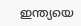ഇന്ത്യയെ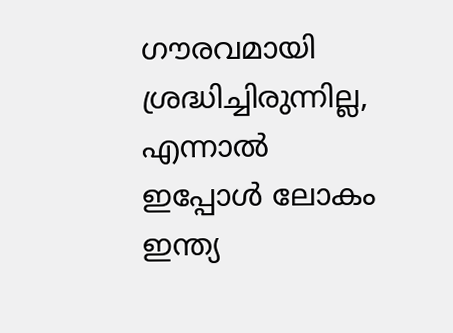ഗൗരവമായി ശ്രദ്ധിച്ചിരുന്നില്ല, എന്നാൽ ഇപ്പോൾ ലോകം ഇന്ത്യ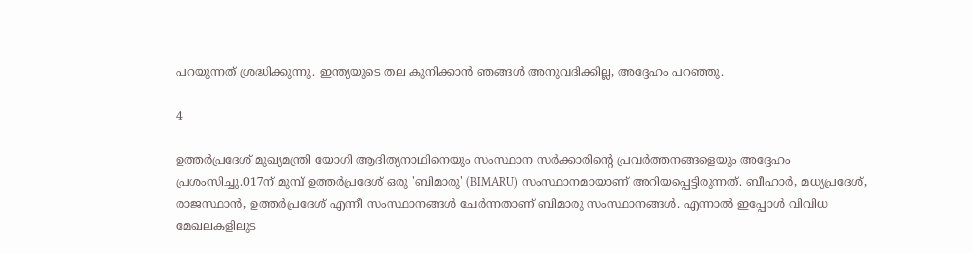പറയുന്നത് ശ്രദ്ധിക്കുന്നു. ഇന്ത്യയുടെ തല കുനിക്കാൻ ഞങ്ങൾ അനുവദിക്കില്ല, അദ്ദേഹം പറഞ്ഞു.

4

ഉത്തർപ്രദേശ് മുഖ്യമന്ത്രി യോഗി ആദിത്യനാഥിനെയും സംസ്ഥാന സർക്കാരിന്റെ പ്രവർത്തനങ്ങളെയും അദ്ദേഹം പ്രശംസിച്ചു.017ന് മുമ്പ് ഉത്തർപ്രദേശ് ഒരു 'ബിമാരു' (BIMARU) സംസ്ഥാനമായാണ് അറിയപ്പെട്ടിരുന്നത്. ബീഹാർ, മധ്യപ്രദേശ്, രാജസ്ഥാൻ, ഉത്തർപ്രദേശ് എന്നീ സംസ്ഥാനങ്ങൾ ചേർന്നതാണ് ബിമാരു സംസ്ഥാനങ്ങൾ. എന്നാൽ ഇപ്പോൾ വിവിധ മേഖലകളിലുട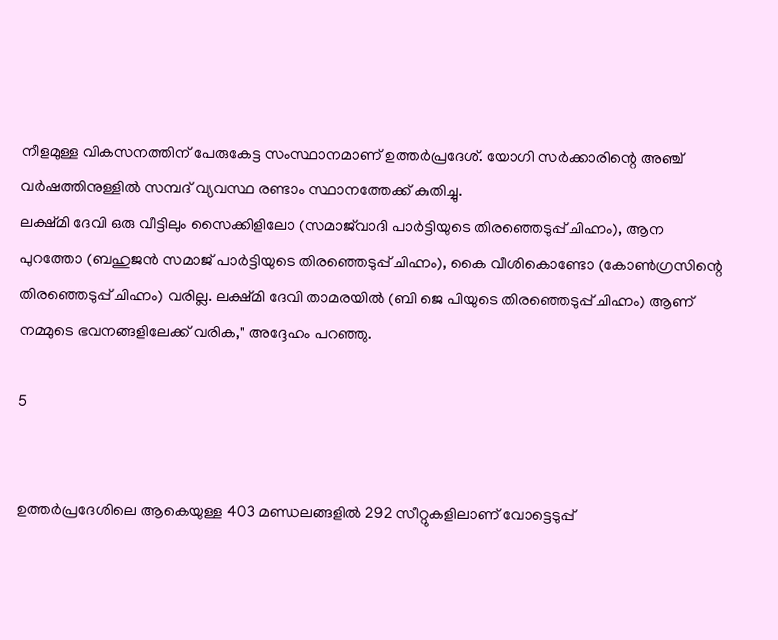നീളമുള്ള വികസനത്തിന് പേരുകേട്ട സംസ്ഥാനമാണ് ഉത്തർപ്രദേശ്. യോഗി സർക്കാരിന്റെ അഞ്ച് വർഷത്തിനുള്ളിൽ സമ്പദ് വ്യവസ്ഥ രണ്ടാം സ്ഥാനത്തേക്ക് കുതിച്ചു.
ലക്ഷ്മി ദേവി ഒരു വീട്ടിലും സൈക്കിളിലോ (സമാജ്‌വാദി പാർട്ടിയുടെ തിരഞ്ഞെടുപ്പ് ചിഹ്നം), ആന പുറത്തോ (ബഹുജൻ സമാജ് പാർട്ടിയുടെ തിരഞ്ഞെടുപ്പ് ചിഹ്നം), കൈ വീശികൊണ്ടോ (കോൺഗ്രസിന്റെ തിരഞ്ഞെടുപ്പ് ചിഹ്നം) വരില്ല. ലക്ഷ്മി ദേവി താമരയിൽ (ബി ജെ പിയുടെ തിരഞ്ഞെടുപ്പ് ചിഹ്നം) ആണ് നമ്മുടെ ഭവനങ്ങളിലേക്ക് വരിക," അദ്ദേഹം പറഞ്ഞു.

5


ഉത്തർപ്രദേശിലെ ആകെയുള്ള 403 മണ്ഡലങ്ങളിൽ 292 സീറ്റുകളിലാണ് വോട്ടെടുപ്പ്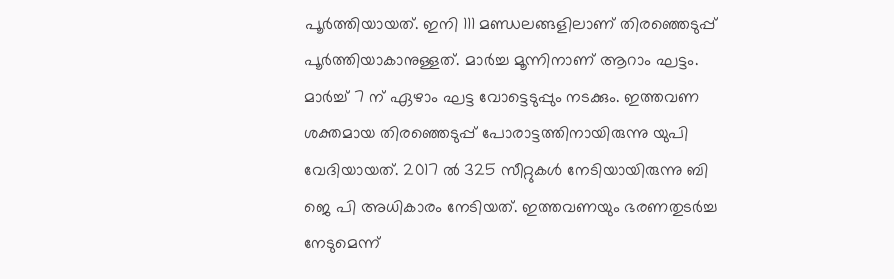പൂർത്തിയായത്. ഇനി 111 മണ്ഡലങ്ങളിലാണ് തിരഞ്ഞെടുപ്പ് പൂർത്തിയാകാനുള്ളത്. മാർച്ച മൂന്നിനാണ് ആറാം ഘട്ടം. മാർച്ച് 7 ന് ഏഴാം ഘട്ട വോട്ടെടുപ്പും നടക്കും. ഇത്തവണ ശക്തമായ തിരഞ്ഞെടുപ്പ് പോരാട്ടത്തിനായിരുന്നു യുപി വേദിയായത്. 2017 ൽ 325 സീറ്റുകൾ നേടിയായിരുന്നു ബി ജെ പി അധികാരം നേടിയത്. ഇത്തവണയും ഭരണതുടർച്ച നേടുമെന്ന്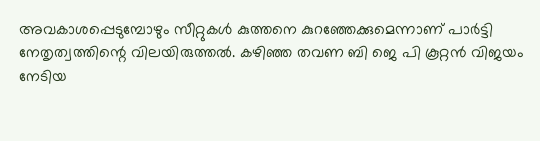അവകാശപ്പെടുമ്പോഴും സീറ്റുകൾ കുത്തനെ കുറഞ്ഞേക്കുമെന്നാണ് പാർട്ടി നേതൃത്വത്തിന്റെ വിലയിരുത്തൽ. കഴിഞ്ഞ തവണ ബി ജെ പി കൂറ്റൻ വിജയം നേടിയ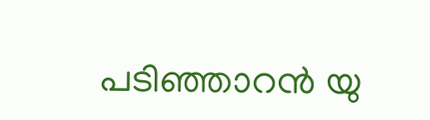പടിഞ്ഞാറൻ യു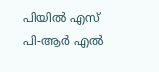പിയിൽ എസ് പി-ആർ എൽ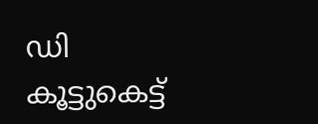ഡി കൂട്ടുകെട്ട്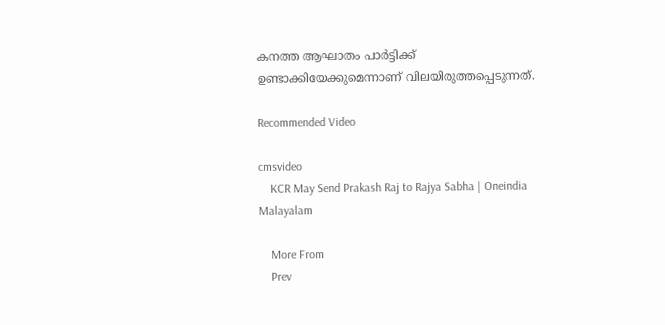കനത്ത ആഘാതം പാർട്ടിക്ക് ഉണ്ടാക്കിയേക്കുമെന്നാണ് വിലയിരുത്തപ്പെടുന്നത്.

Recommended Video

cmsvideo
    KCR May Send Prakash Raj to Rajya Sabha | Oneindia Malayalam

    More From
    Prev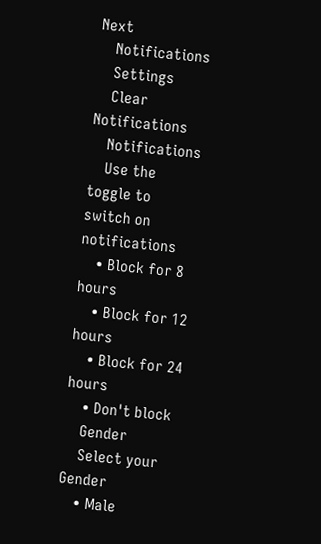Next
    Notifications
    Settings
    Clear Notifications
    Notifications
    Use the toggle to switch on notifications
    • Block for 8 hours
    • Block for 12 hours
    • Block for 24 hours
    • Don't block
    Gender
    Select your Gender
    • Male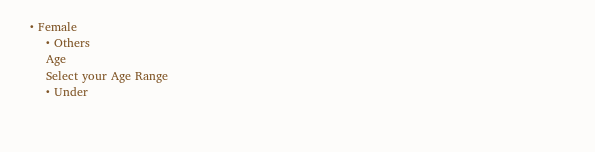• Female
    • Others
    Age
    Select your Age Range
    • Under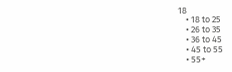18
    • 18 to 25
    • 26 to 35
    • 36 to 45
    • 45 to 55
    • 55+